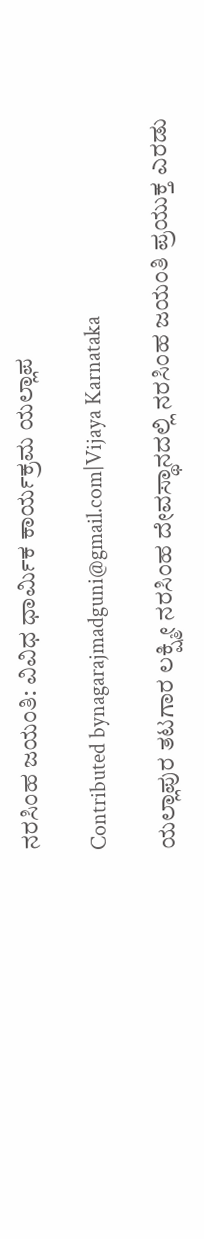ನರಸಿಂಹ ಜಯಂತಿ: ವಿವಿಧ ಧಾರ್ಮಿಕ ಕಾರ್ಯಕ್ರಮ ಯಲ್ಲಾಪ

Contributed bynagarajmadguni@gmail.com|Vijaya Karnataka

ಯಲ್ಲಾಪುರ ತಟಗಾರ ಲಕ್ಷ್ಮೀ ನರಸಿಂಹ ದೇವಸ್ಥಾನದಲ್ಲಿ ನರಸಿಂಹ ಜಯಂತಿ ಪ್ರಯುಕ್ತ ಎರಡು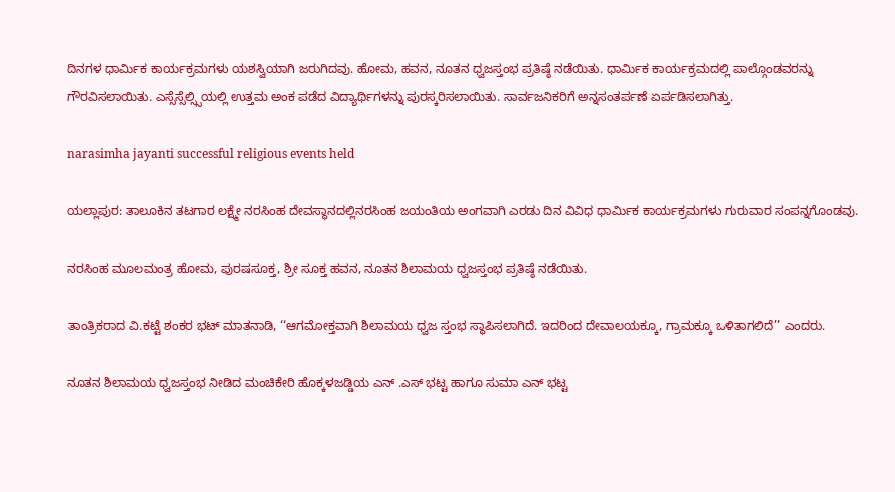ದಿನಗಳ ಧಾರ್ಮಿಕ ಕಾರ್ಯಕ್ರಮಗಳು ಯಶಸ್ವಿಯಾಗಿ ಜರುಗಿದವು. ಹೋಮ, ಹವನ, ನೂತನ ಧ್ವಜಸ್ತಂಭ ಪ್ರತಿಷ್ಠೆ ನಡೆಯಿತು. ಧಾರ್ಮಿಕ ಕಾರ್ಯಕ್ರಮದಲ್ಲಿ ಪಾಲ್ಗೊಂಡವರನ್ನು ಗೌರವಿಸಲಾಯಿತು. ಎಸ್ಸೆಸ್ಸೆಲ್ಸ್ಸಿಯಲ್ಲಿ ಉತ್ತಮ ಅಂಕ ಪಡೆದ ವಿದ್ಯಾರ್ಥಿಗಳನ್ನು ಪುರಸ್ಕರಿಸಲಾಯಿತು. ಸಾರ್ವಜನಿಕರಿಗೆ ಅನ್ನಸಂತರ್ಪಣೆ ಏರ್ಪಡಿಸಲಾಗಿತ್ತು.

narasimha jayanti successful religious events held

ಯಲ್ಲಾಪುರ: ತಾಲೂಕಿನ ತಟಗಾರ ಲಕ್ಷ್ಮೇ ನರಸಿಂಹ ದೇವಸ್ಥಾನದಲ್ಲಿನರಸಿಂಹ ಜಯಂತಿಯ ಅಂಗವಾಗಿ ಎರಡು ದಿನ ವಿವಿಧ ಧಾರ್ಮಿಕ ಕಾರ್ಯಕ್ರಮಗಳು ಗುರುವಾರ ಸಂಪನ್ನಗೊಂಡವು.

ನರಸಿಂಹ ಮೂಲಮಂತ್ರ ಹೋಮ, ಪುರಷಸೂಕ್ತ, ಶ್ರೀ ಸೂಕ್ತ ಹವನ, ನೂತನ ಶಿಲಾಮಯ ಧ್ವಜಸ್ತಂಭ ಪ್ರತಿಷ್ಠೆ ನಡೆಯಿತು.

ತಾಂತ್ರಿಕರಾದ ವಿ.ಕಟ್ಟೆ ಶಂಕರ ಭಟ್ ಮಾತನಾಡಿ, ‘‘ಆಗಮೋಕ್ತವಾಗಿ ಶಿಲಾಮಯ ಧ್ವಜ ಸ್ತಂಭ ಸ್ಥಾಪಿಸಲಾಗಿದೆ. ಇದರಿಂದ ದೇವಾಲಯಕ್ಕೂ, ಗ್ರಾಮಕ್ಕೂ ಒಳಿತಾಗಲಿದೆ’’ ಎಂದರು.

ನೂತನ ಶಿಲಾಮಯ ಧ್ವಜಸ್ತಂಭ ನೀಡಿದ ಮಂಚಿಕೇರಿ ಹೊಕ್ಕಳಜಡ್ಡಿಯ ಎನ್ .ಎಸ್ ಭಟ್ಟ ಹಾಗೂ ಸುಮಾ ಎನ್ ಭಟ್ಟ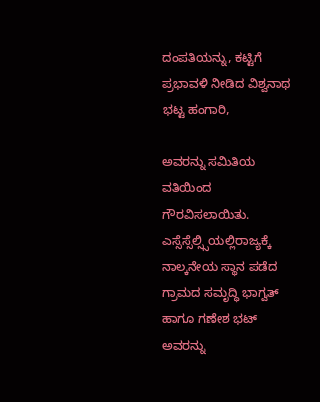ದಂಪತಿಯನ್ನು, ಕಟ್ಟಿಗೆ ಪ್ರಭಾವಳಿ ನೀಡಿದ ವಿಶ್ವನಾಥ ಭಟ್ಟ ಹಂಗಾರಿ,

ಅವರನ್ನು ಸಮಿತಿಯ ವತಿಯಿಂದ ಗೌರವಿಸಲಾಯಿತು. ಎಸ್ಸೆಸ್ಸೆಲ್ಸ್ಸಿಯಲ್ಲಿರಾಜ್ಯಕ್ಕೆ ನಾಲ್ಕನೇಯ ಸ್ಥಾನ ಪಡೆದ ಗ್ರಾಮದ ಸಮೃದ್ಧಿ ಭಾಗ್ವತ್ ಹಾಗೂ ಗಣೇಶ ಭಟ್ ಅವರನ್ನು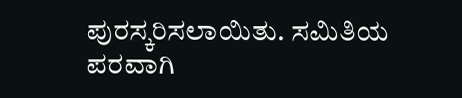ಪುರಸ್ಕರಿಸಲಾಯಿತು. ಸಮಿತಿಯ ಪರವಾಗಿ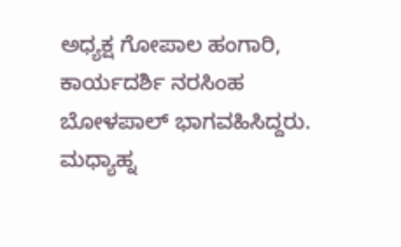ಅಧ್ಯಕ್ಷ ಗೋಪಾಲ ಹಂಗಾರಿ, ಕಾರ್ಯದರ್ಶಿ ನರಸಿಂಹ ಬೋಳಪಾಲ್ ಭಾಗವಹಿಸಿದ್ದರು. ಮಧ್ಯಾಹ್ನ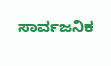ಸಾರ್ವಜನಿಕ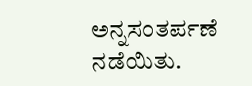ಅನ್ನಸಂತರ್ಪಣೆ ನಡೆಯಿತು.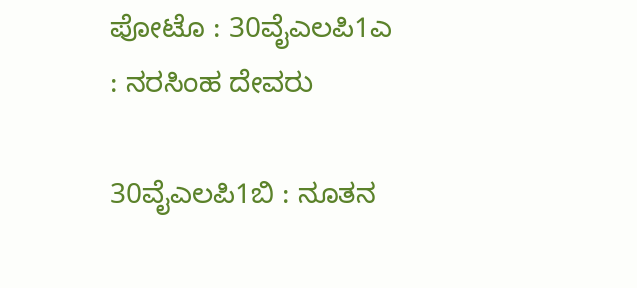ಪೋಟೊ : 30ವೈಎಲಪಿ1ಎ : ನರಸಿಂಹ ದೇವರು

30ವೈಎಲಪಿ1ಬಿ : ನೂತನ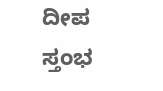ದೀಪ ಸ್ತಂಭ